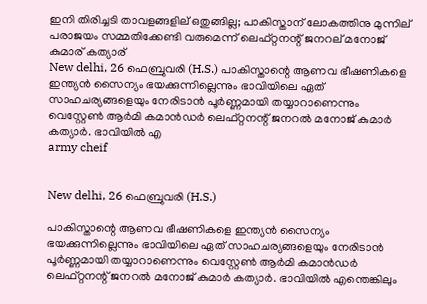ഇനി തിരിച്ചടി താവളങ്ങളില് ഒതുങ്ങില്ല; പാകിസ്താന് ലോകത്തിനു മുന്നില് പരാജയം സമ്മതിക്കേണ്ടി വരുമെന്ന് ലെഫ്റ്റനന്റ് ജനറല് മനോജ് കുമാര് കത്യാര്
New delhi, 26 ഫെബ്രുവരി (H.S.) പാകിസ്താന്റെ ആണവ ഭീഷണികളെ ഇന്ത്യന്‍ സൈന്യം ഭയക്കുന്നില്ലെന്നും ഭാവിയിലെ ഏത് സാഹചര്യങ്ങളെയും നേരിടാന്‍ പൂര്‍ണ്ണമായി തയ്യാറാണെന്നും വെസ്റ്റേണ്‍ ആര്‍മി കമാന്‍ഡര്‍ ലെഫ്റ്റനന്റ് ജനറല്‍ മനോജ് കുമാര്‍ കത്യാര്‍. ഭാവിയില്‍ എ
army cheif


New delhi, 26 ഫെബ്രുവരി (H.S.)

പാകിസ്താന്റെ ആണവ ഭീഷണികളെ ഇന്ത്യന്‍ സൈന്യം ഭയക്കുന്നില്ലെന്നും ഭാവിയിലെ ഏത് സാഹചര്യങ്ങളെയും നേരിടാന്‍ പൂര്‍ണ്ണമായി തയ്യാറാണെന്നും വെസ്റ്റേണ്‍ ആര്‍മി കമാന്‍ഡര്‍ ലെഫ്റ്റനന്റ് ജനറല്‍ മനോജ് കുമാര്‍ കത്യാര്‍. ഭാവിയില്‍ എന്തെങ്കിലും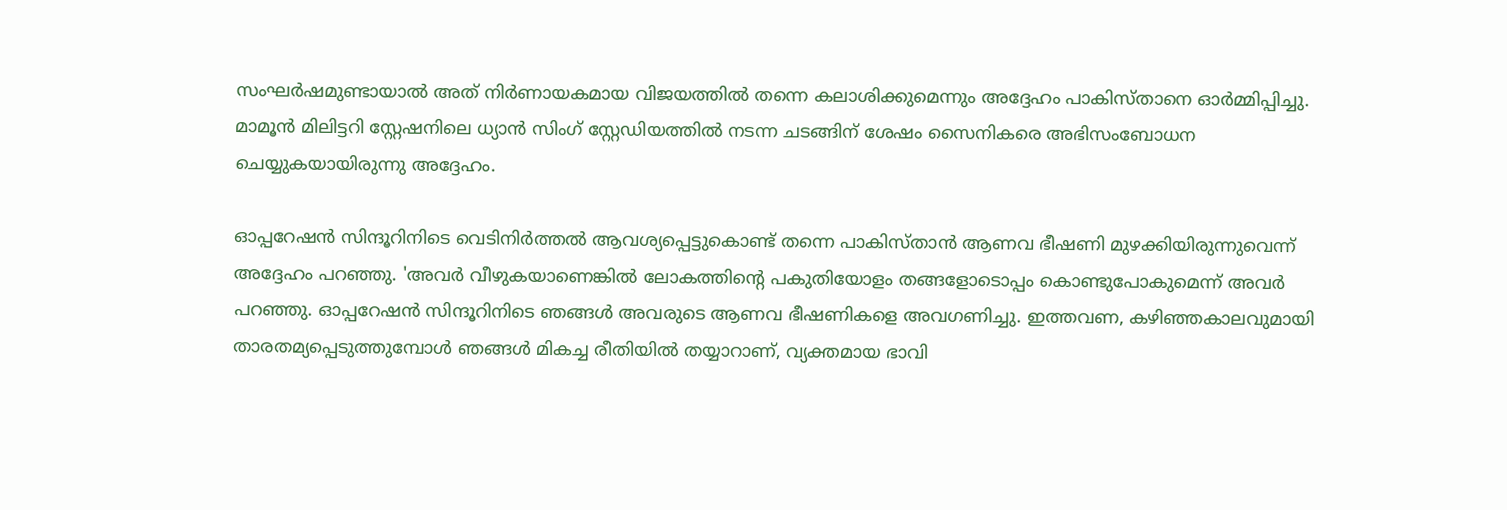സംഘര്‍ഷമുണ്ടായാല്‍ അത് നിര്‍ണായകമായ വിജയത്തില്‍ തന്നെ കലാശിക്കുമെന്നും അദ്ദേഹം പാകിസ്താനെ ഓര്‍മ്മിപ്പിച്ചു. മാമൂന്‍ മിലിട്ടറി സ്റ്റേഷനിലെ ധ്യാന്‍ സിംഗ് സ്റ്റേഡിയത്തില്‍ നടന്ന ചടങ്ങിന് ശേഷം സൈനികരെ അഭിസംബോധന ചെയ്യുകയായിരുന്നു അദ്ദേഹം.

ഓപ്പറേഷന്‍ സിന്ദൂറിനിടെ വെടിനിര്‍ത്തല്‍ ആവശ്യപ്പെട്ടുകൊണ്ട് തന്നെ പാകിസ്താന്‍ ആണവ ഭീഷണി മുഴക്കിയിരുന്നുവെന്ന് അദ്ദേഹം പറഞ്ഞു. 'അവര്‍ വീഴുകയാണെങ്കില്‍ ലോകത്തിന്റെ പകുതിയോളം തങ്ങളോടൊപ്പം കൊണ്ടുപോകുമെന്ന് അവര്‍ പറഞ്ഞു. ഓപ്പറേഷന്‍ സിന്ദൂറിനിടെ ഞങ്ങള്‍ അവരുടെ ആണവ ഭീഷണികളെ അവഗണിച്ചു. ഇത്തവണ, കഴിഞ്ഞകാലവുമായി താരതമ്യപ്പെടുത്തുമ്പോള്‍ ഞങ്ങള്‍ മികച്ച രീതിയില്‍ തയ്യാറാണ്, വ്യക്തമായ ഭാവി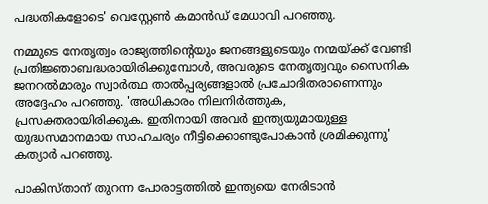പദ്ധതികളോടെ' വെസ്റ്റേണ്‍ കമാന്‍ഡ് മേധാവി പറഞ്ഞു.

നമ്മുടെ നേതൃത്വം രാജ്യത്തിന്റെയും ജനങ്ങളുടെയും നന്മയ്ക്ക് വേണ്ടി പ്രതിജ്ഞാബദ്ധരായിരിക്കുമ്പോള്‍, അവരുടെ നേതൃത്വവും സൈനിക ജനറല്‍മാരും സ്വാര്‍ത്ഥ താല്‍പ്പര്യങ്ങളാല്‍ പ്രചോദിതരാണെന്നും അദ്ദേഹം പറഞ്ഞു. 'അധികാരം നിലനിര്‍ത്തുക, പ്രസക്തരായിരിക്കുക. ഇതിനായി അവര്‍ ഇന്ത്യയുമായുള്ള യുദ്ധസമാനമായ സാഹചര്യം നീട്ടിക്കൊണ്ടുപോകാന്‍ ശ്രമിക്കുന്നു' കത്യാര്‍ പറഞ്ഞു.

പാകിസ്താന് തുറന്ന പോരാട്ടത്തില്‍ ഇന്ത്യയെ നേരിടാന്‍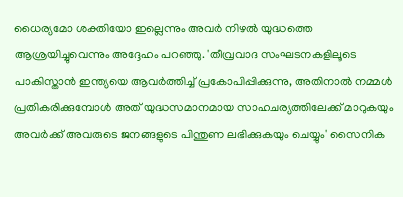ധൈര്യമോ ശക്തിയോ ഇല്ലെന്നും അവര്‍ നിഴല്‍ യുദ്ധത്തെ ആശ്രയിച്ചുവെന്നും അദ്ദേഹം പറഞ്ഞു. 'തീവ്രവാദ സംഘടനകളിലൂടെ പാകിസ്താന്‍ ഇന്ത്യയെ ആവര്‍ത്തിച്ച് പ്രകോപിപ്പിക്കുന്നു, അതിനാല്‍ നമ്മള്‍ പ്രതികരിക്കുമ്പോള്‍ അത് യുദ്ധസമാനമായ സാഹചര്യത്തിലേക്ക് മാറുകയും അവര്‍ക്ക് അവരുടെ ജനങ്ങളുടെ പിന്തുണ ലഭിക്കുകയും ചെയ്യും' സൈനിക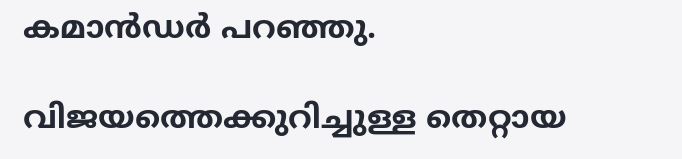കമാന്‍ഡര്‍ പറഞ്ഞു.

വിജയത്തെക്കുറിച്ചുള്ള തെറ്റായ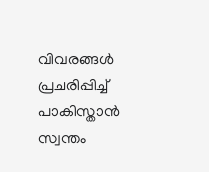വിവരങ്ങള്‍ പ്രചരിപ്പിച്ച് പാകിസ്താന്‍ സ്വന്തം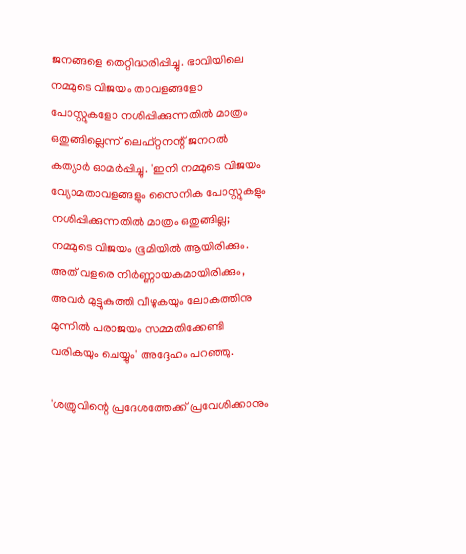ജനങ്ങളെ തെറ്റിദ്ധരിപ്പിച്ചു. ഭാവിയിലെ നമ്മുടെ വിജയം താവളങ്ങളോ പോസ്റ്റുകളോ നശിപ്പിക്കുന്നതില്‍ മാത്രം ഒതുങ്ങില്ലെന്ന് ലെഫ്റ്റനന്റ് ജനറല്‍ കത്യാര്‍ ഓമര്‍പ്പിച്ചു. 'ഇനി നമ്മുടെ വിജയം വ്യോമതാവളങ്ങളും സൈനിക പോസ്റ്റുകളും നശിപ്പിക്കുന്നതില്‍ മാത്രം ഒതുങ്ങില്ല; നമ്മുടെ വിജയം ഭൂമിയില്‍ ആയിരിക്കും. അത് വളരെ നിര്‍ണ്ണായകമായിരിക്കും, അവര്‍ മുട്ടുകുത്തി വീഴുകയും ലോകത്തിനു മുന്നില്‍ പരാജയം സമ്മതിക്കേണ്ടി വരികയും ചെയ്യും' അദ്ദേഹം പറഞ്ഞു.

'ശത്രുവിന്റെ പ്രദേശത്തേക്ക് പ്രവേശിക്കാനും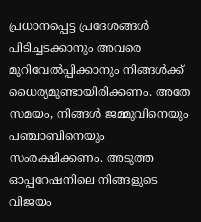പ്രധാനപ്പെട്ട പ്രദേശങ്ങള്‍ പിടിച്ചടക്കാനും അവരെ മുറിവേല്‍പ്പിക്കാനും നിങ്ങള്‍ക്ക് ധൈര്യമുണ്ടായിരിക്കണം. അതേ സമയം, നിങ്ങള്‍ ജമ്മുവിനെയും പഞ്ചാബിനെയും സംരക്ഷിക്കണം. അടുത്ത ഓപ്പറേഷനിലെ നിങ്ങളുടെ വിജയം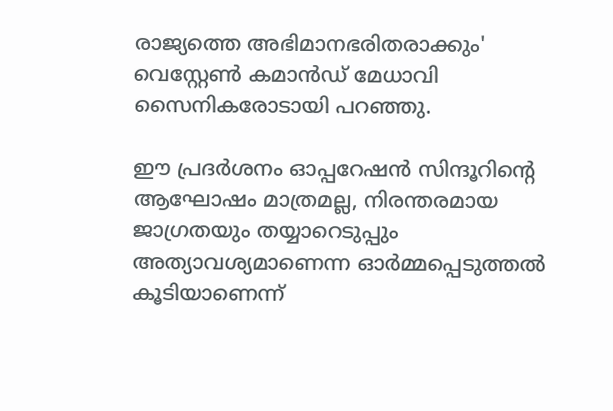രാജ്യത്തെ അഭിമാനഭരിതരാക്കും' വെസ്റ്റേണ്‍ കമാന്‍ഡ് മേധാവി സൈനികരോടായി പറഞ്ഞു.

ഈ പ്രദര്‍ശനം ഓപ്പറേഷന്‍ സിന്ദൂറിന്റെ ആഘോഷം മാത്രമല്ല, നിരന്തരമായ ജാഗ്രതയും തയ്യാറെടുപ്പും അത്യാവശ്യമാണെന്ന ഓര്‍മ്മപ്പെടുത്തല്‍ കൂടിയാണെന്ന്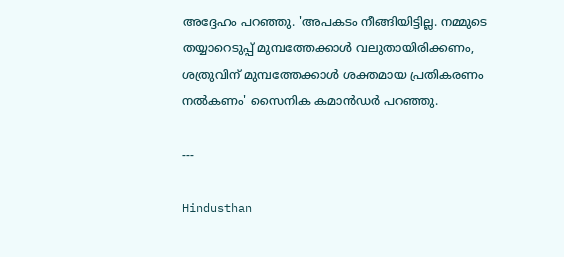അദ്ദേഹം പറഞ്ഞു. 'അപകടം നീങ്ങിയിട്ടില്ല. നമ്മുടെ തയ്യാറെടുപ്പ് മുമ്പത്തേക്കാള്‍ വലുതായിരിക്കണം, ശത്രുവിന് മുമ്പത്തേക്കാള്‍ ശക്തമായ പ്രതികരണം നല്‍കണം' സൈനിക കമാന്‍ഡര്‍ പറഞ്ഞു.

---

Hindusthan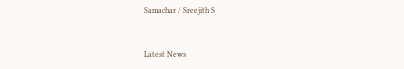Samachar / Sreejith S


Latest News